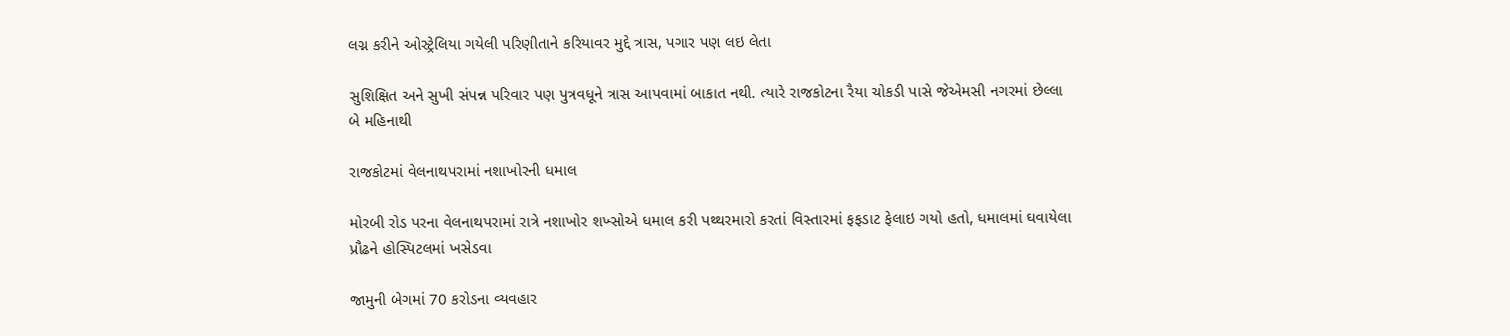લગ્ન કરીને ઓસ્ટ્રેલિયા ગયેલી પરિણીતાને કરિયાવર મુદ્દે ત્રાસ, પગાર પણ લઇ લેતા

સુશિક્ષિત અને સુખી સંપન્ન પરિવાર પણ પુત્રવધૂને ત્રાસ આપવામાં બાકાત નથી. ત્યારે રાજકોટના રૈયા ચોકડી પાસે જેએમસી નગરમાં છેલ્લા બે મહિનાથી

રાજકોટમાં વેલનાથપરામાં નશાખોરની ધમાલ

મોરબી રોડ પરના વેલનાથપરામાં રાત્રે નશાખોર શખ્સોએ ધમાલ કરી પથ્થરમારો કરતાં વિસ્તારમાં ફફડાટ ફેલાઇ ગયો હતો, ધમાલમાં ઘવાયેલા પ્રૌઢને હોસ્પિટલમાં ખસેડવા

જામુની બેગમાં 70 કરોડના વ્યવહાર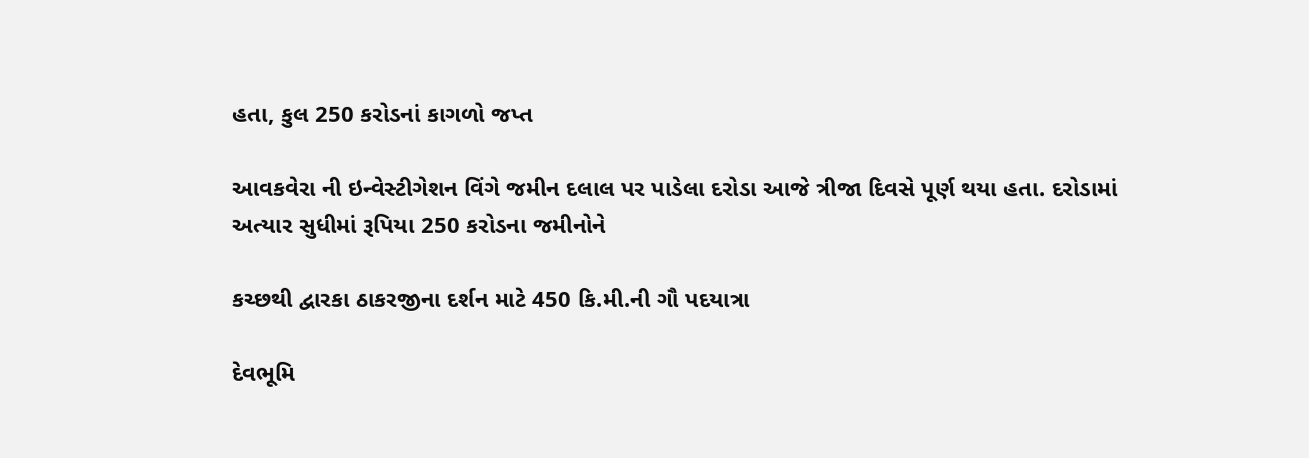હતા, કુલ 250 કરોડનાં કાગળો જપ્ત

આવકવેરા ની ઇન્વેસ્ટીગેશન વિંગે જમીન દલાલ પર પાડેલા દરોડા આજે ત્રીજા દિવસે પૂર્ણ થયા હતા. દરોડામાં અત્યાર સુધીમાં રૂપિયા 250 કરોડના જમીનોને

કચ્છથી દ્વારકા ઠાકરજીના દર્શન માટે 450 કિ.મી.ની ગૌ પદયાત્રા

દેવભૂમિ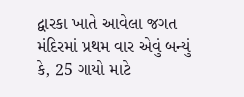દ્વારકા ખાતે આવેલા જગત મંદિરમાં પ્રથમ વાર એવું બન્યું કે, 25 ગાયો માટે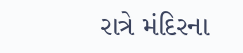રાત્રે મંદિરના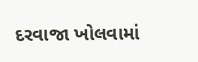દરવાજા ખોલવામાં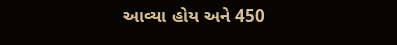આવ્યા હોય અને 450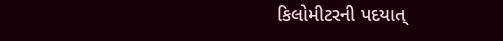કિલોમીટરની પદયાત્